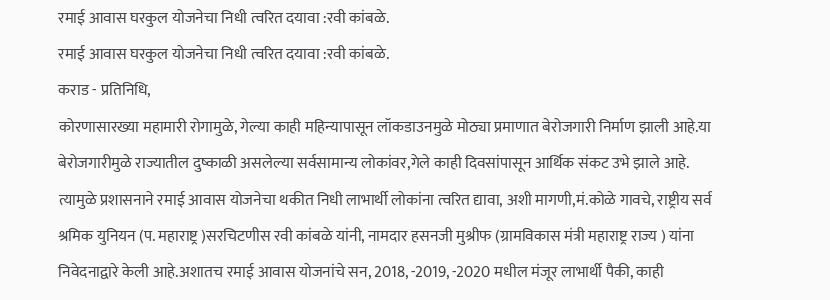रमाई आवास घरकुल योजनेचा निधी त्वरित दयावा :रवी कांबळे.
रमाई आवास घरकुल योजनेचा निधी त्वरित दयावा :रवी कांबळे.
कराड - प्रतिनिधि,
कोरणासारख्या महामारी रोगामुळे, गेल्या काही महिन्यापासून लॉकडाउनमुळे मोठ्या प्रमाणात बेरोजगारी निर्माण झाली आहे.या बेरोजगारीमुळे राज्यातील दुष्काळी असलेल्या सर्वसामान्य लोकांवर,गेले काही दिवसांपासून आर्थिक संकट उभे झाले आहे. त्यामुळे प्रशासनाने रमाई आवास योजनेचा थकीत निधी लाभार्थी लोकांना त्वरित द्यावा, अशी मागणी,मं.कोळे गावचे, राष्ट्रीय सर्व श्रमिक युनियन (प. महाराष्ट्र )सरचिटणीस रवी कांबळे यांनी, नामदार हसनजी मुश्रीफ (ग्रामविकास मंत्री महाराष्ट्र राज्य ) यांना निवेदनाद्वारे केली आहे.अशातच रमाई आवास योजनांचे सन, 2018, -2019, -2020 मधील मंजूर लाभार्थी पैकी, काही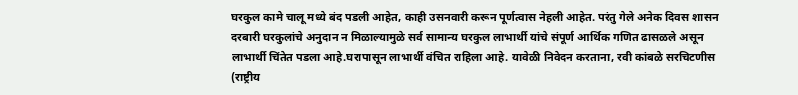घरकुल कामे चालू मध्ये बंद पडली आहेत, काही उसनवारी करून पूर्णत्वास नेहली आहेत. परंतु गेले अनेक दिवस शासन दरबारी घरकुलांचे अनुदान न मिळाल्यामुळे सर्व सामान्य घरकुल लाभार्थी यांचे संपूर्ण आर्थिक गणित ढासळले असून लाभार्थी चिंतेत पडला आहे.घरापासून लाभार्थी वंचित राहिला आहे. यावेळी निवेदन करताना, रवी कांबळे सरचिटणीस (राष्ट्रीय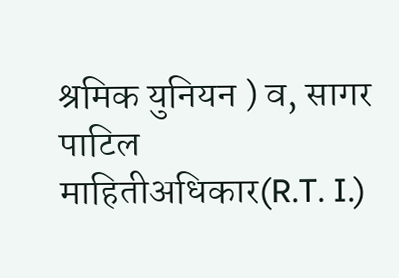श्रमिक युनियन ) व, सागर पाटिल माहितीअधिकार(R.T. I.)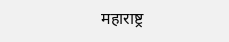महाराष्ट्र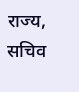राज्य, सचिव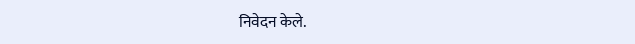निवेदन केले.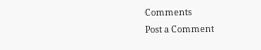Comments
Post a Comment